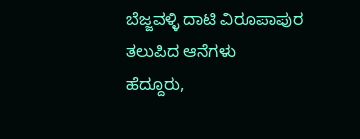ಬೆಜ್ಜವಳ್ಳಿ ದಾಟಿ ವಿರೂಪಾಪುರ ತಲುಪಿದ ಆನೆಗಳು
ಹೆದ್ದೂರು,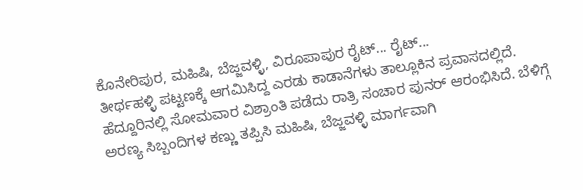ಕೊನೇರಿಪುರ, ಮಹಿಷಿ, ಬೆಜ್ಜವಳ್ಳಿ, ವಿರೂಪಾಪುರ ರೈಟ್... ರೈಟ್...
ತೀರ್ಥಹಳ್ಳಿ ಪಟ್ಟಣಕ್ಕೆ ಆಗಮಿಸಿದ್ದ ಎರಡು ಕಾಡಾನೆಗಳು ತಾಲ್ಲೂಕಿನ ಪ್ರವಾಸದಲ್ಲಿದೆ. ಹೆದ್ದೂರಿನಲ್ಲಿ ಸೋಮವಾರ ವಿಶ್ರಾಂತಿ ಪಡೆದು ರಾತ್ರಿ ಸಂಚಾರ ಪುನರ್ ಆರಂಭಿಸಿದೆ. ಬೆಳಿಗ್ಗೆ ಅರಣ್ಯ ಸಿಬ್ಬಂದಿಗಳ ಕಣ್ಣು ತಪ್ಪಿಸಿ ಮಹಿಷಿ, ಬೆಜ್ಜವಳ್ಳಿ ಮಾರ್ಗವಾಗಿ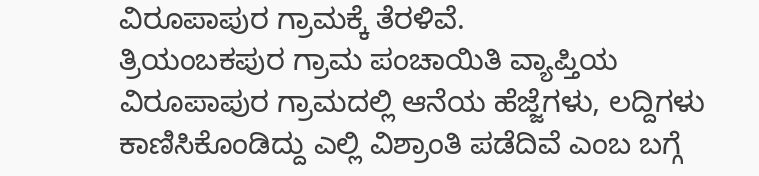ವಿರೂಪಾಪುರ ಗ್ರಾಮಕ್ಕೆ ತೆರಳಿವೆ.
ತ್ರಿಯಂಬಕಪುರ ಗ್ರಾಮ ಪಂಚಾಯಿತಿ ವ್ಯಾಪ್ತಿಯ ವಿರೂಪಾಪುರ ಗ್ರಾಮದಲ್ಲಿ ಆನೆಯ ಹೆಜ್ಜೆಗಳು, ಲದ್ದಿಗಳು ಕಾಣಿಸಿಕೊಂಡಿದ್ದು ಎಲ್ಲಿ ವಿಶ್ರಾಂತಿ ಪಡೆದಿವೆ ಎಂಬ ಬಗ್ಗೆ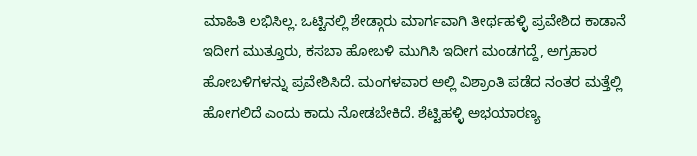ಮಾಹಿತಿ ಲಭಿಸಿಲ್ಲ. ಒಟ್ಟಿನಲ್ಲಿ ಶೇಡ್ಗಾರು ಮಾರ್ಗವಾಗಿ ತೀರ್ಥಹಳ್ಳಿ ಪ್ರವೇಶಿದ ಕಾಡಾನೆ ಇದೀಗ ಮುತ್ತೂರು, ಕಸಬಾ ಹೋಬಳಿ ಮುಗಿಸಿ ಇದೀಗ ಮಂಡಗದ್ದೆ, ಅಗ್ರಹಾರ ಹೋಬಳಿಗಳನ್ನು ಪ್ರವೇಶಿಸಿದೆ. ಮಂಗಳವಾರ ಅಲ್ಲಿ ವಿಶ್ರಾಂತಿ ಪಡೆದ ನಂತರ ಮತ್ತೆಲ್ಲಿ ಹೋಗಲಿದೆ ಎಂದು ಕಾದು ನೋಡಬೇಕಿದೆ. ಶೆಟ್ಟಿಹಳ್ಳಿ ಅಭಯಾರಣ್ಯ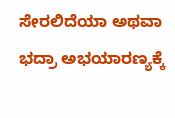ಸೇರಲಿದೆಯಾ ಅಥವಾ ಭದ್ರಾ ಅಭಯಾರಣ್ಯಕ್ಕೆ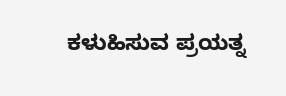ಕಳುಹಿಸುವ ಪ್ರಯತ್ನ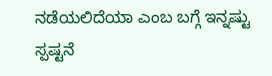ನಡೆಯಲಿದೆಯಾ ಎಂಬ ಬಗ್ಗೆ ಇನ್ನಷ್ಟು ಸ್ಪಷ್ಟನೆ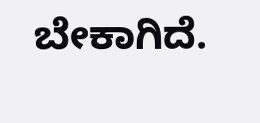ಬೇಕಾಗಿದೆ.